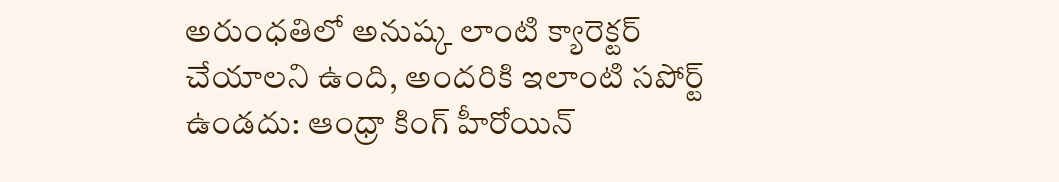అరుంధతిలో అనుష్క లాంటి క్యారెక్టర్ చేయాలని ఉంది, అందరికి ఇలాంటి సపోర్ట్ ఉండదు: ఆంధ్రా కింగ్ హీరోయిన్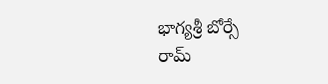భాగ్యశ్రీ బోర్సే
రామ్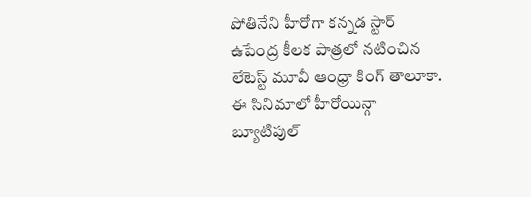పోతినేని హీరోగా కన్నడ స్టార్ ఉపేంద్ర కీలక పాత్రలో నటించిన లేటెస్ట్ మూవీ ఆంధ్రా కింగ్ తాలూకా. ఈ సినిమాలో హీరోయిన్గా బ్యూటిపుల్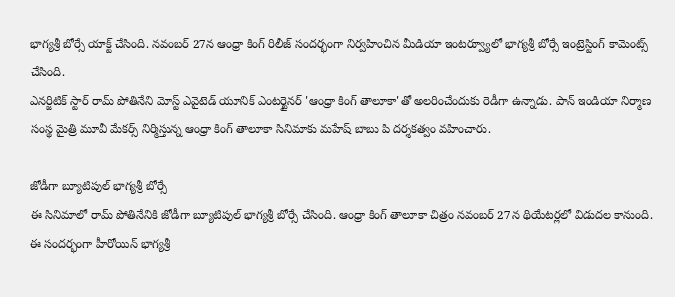భాగ్యశ్రీ బోర్సే యాక్ట్ చేసింది. నవంబర్ 27న ఆంధ్రా కింగ్ రిలీజ్ సందర్భంగా నిర్వహించిన మీడియా ఇంటర్వ్యూలో భాగ్యశ్రీ బోర్సే ఇంట్రెస్టింగ్ కామెంట్స్ చేసింది.
ఎనర్జిటిక్ స్టార్ రామ్ పోతినేని మోస్ట్ ఎవైటెడ్ యూనిక్ ఎంటర్టైనర్ 'ఆంధ్రా కింగ్ తాలూకా'తో అలరించేందుకు రెడీగా ఉన్నాడు. పాన్ ఇండియా నిర్మాణ సంస్థ మైత్రి మూవీ మేకర్స్ నిర్మిస్తున్న ఆంధ్రా కింగ్ తాలూకా సినిమాకు మహేష్ బాబు పి దర్శకత్వం వహించారు.

జోడీగా బ్యూటిపుల్ భాగ్యశ్రీ బోర్సే
ఈ సినిమాలో రామ్ పోతినేనికి జోడీగా బ్యూటిపుల్ భాగ్యశ్రీ బోర్సే చేసింది. ఆంధ్రా కింగ్ తాలూకా చిత్రం నవంబర్ 27న థియేటర్లలో విడుదల కానుంది. ఈ సందర్భంగా హీరోయిన్ భాగ్యశ్రీ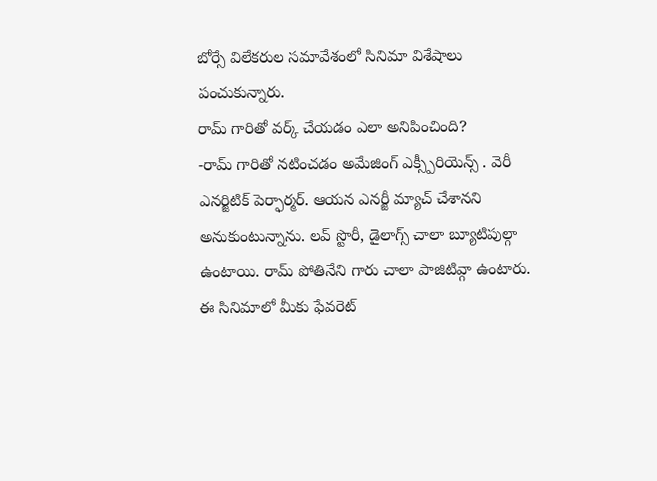బోర్సే విలేకరుల సమావేశంలో సినిమా విశేషాలు పంచుకున్నారు.
రామ్ గారితో వర్క్ చేయడం ఎలా అనిపించింది?
-రామ్ గారితో నటించడం అమేజింగ్ ఎక్స్పీరియెన్స్ . వెరీ ఎనర్జిటిక్ పెర్ఫార్మర్. ఆయన ఎనర్జీ మ్యాచ్ చేశానని అనుకుంటున్నాను. లవ్ స్టొరీ, డైలాగ్స్ చాలా బ్యూటిపుల్గా ఉంటాయి. రామ్ పోతినేని గారు చాలా పాజిటివ్గా ఉంటారు.
ఈ సినిమాలో మీకు ఫేవరెట్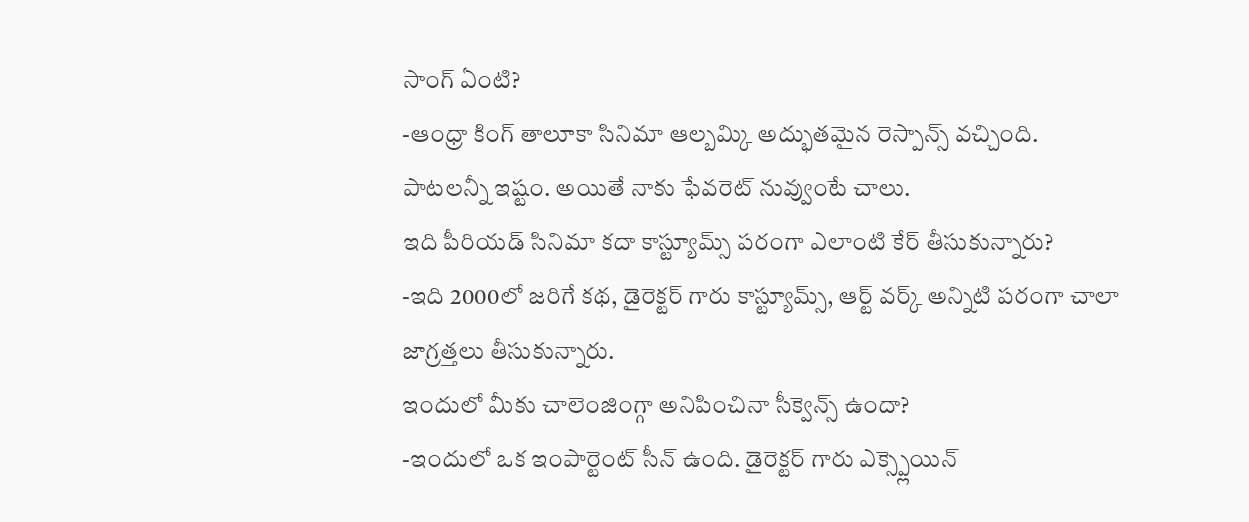సాంగ్ ఏంటి?
-ఆంధ్రా కింగ్ తాలూకా సినిమా ఆల్బమ్కి అద్భుతమైన రెస్పాన్స్ వచ్చింది. పాటలన్నీ ఇష్టం. అయితే నాకు ఫేవరెట్ నువ్వుంటే చాలు.
ఇది పీరియడ్ సినిమా కదా కాస్ట్యూమ్స్ పరంగా ఎలాంటి కేర్ తీసుకున్నారు?
-ఇది 2000లో జరిగే కథ, డైరెక్టర్ గారు కాస్ట్యూమ్స్, ఆర్ట్ వర్క్ అన్నిటి పరంగా చాలా జాగ్రత్తలు తీసుకున్నారు.
ఇందులో మీకు చాలెంజింగ్గా అనిపించినా సీక్వెన్స్ ఉందా?
-ఇందులో ఒక ఇంపార్టెంట్ సీన్ ఉంది. డైరెక్టర్ గారు ఎక్స్ప్లెయిన్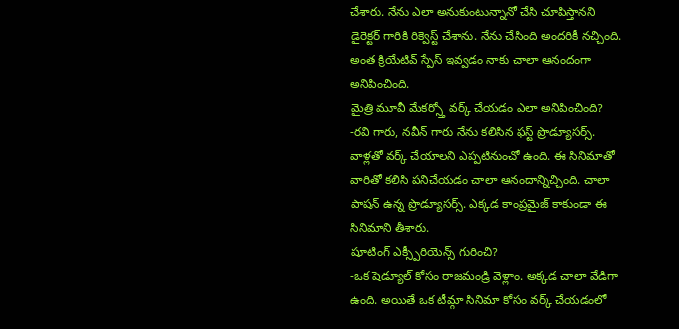చేశారు. నేను ఎలా అనుకుంటున్నానో చేసి చూపిస్తానని డైరెక్టర్ గారికి రిక్వెస్ట్ చేశాను. నేను చేసింది అందరికీ నచ్చింది. అంత క్రియేటివ్ స్పేస్ ఇవ్వడం నాకు చాలా ఆనందంగా అనిపించింది.
మైత్రి మూవీ మేకర్స్తో వర్క్ చేయడం ఎలా అనిపించింది?
-రవి గారు, నవీన్ గారు నేను కలిసిన ఫస్ట్ ప్రొడ్యూసర్స్. వాళ్లతో వర్క్ చేయాలని ఎప్పటినుంచో ఉంది. ఈ సినిమాతో వారితో కలిసి పనిచేయడం చాలా ఆనందాన్నిచ్చింది. చాలా పాషన్ ఉన్న ప్రొడ్యూసర్స్. ఎక్కడ కాంప్రమైజ్ కాకుండా ఈ సినిమాని తీశారు.
షూటింగ్ ఎక్స్పీరియెన్స్ గురించి?
-ఒక షెడ్యూల్ కోసం రాజమండ్రి వెళ్లాం. అక్కడ చాలా వేడిగా ఉంది. అయితే ఒక టీమ్గా సినిమా కోసం వర్క్ చేయడంలో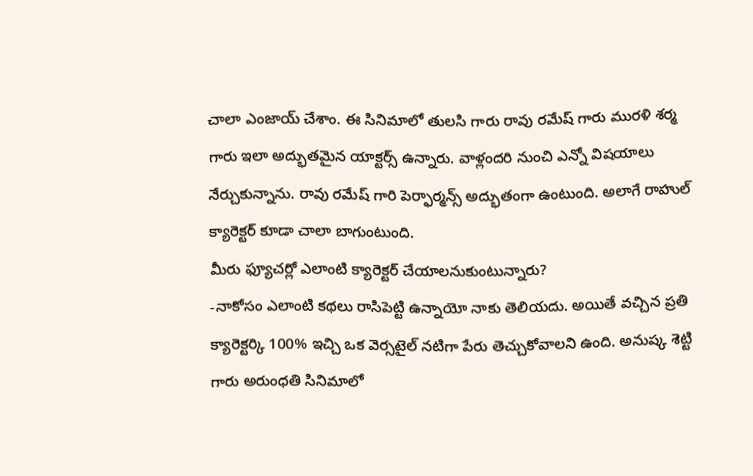చాలా ఎంజాయ్ చేశాం. ఈ సినిమాలో తులసి గారు రావు రమేష్ గారు మురళి శర్మ గారు ఇలా అద్భుతమైన యాక్టర్స్ ఉన్నారు. వాళ్లందరి నుంచి ఎన్నో విషయాలు నేర్చుకున్నాను. రావు రమేష్ గారి పెర్ఫార్మన్స్ అద్భుతంగా ఉంటుంది. అలాగే రాహుల్ క్యారెక్టర్ కూడా చాలా బాగుంటుంది.
మీరు ఫ్యూచర్లో ఎలాంటి క్యారెక్టర్ చేయాలనుకుంటున్నారు?
-నాకోసం ఎలాంటి కథలు రాసిపెట్టి ఉన్నాయో నాకు తెలియదు. అయితే వచ్చిన ప్రతి క్యారెక్టర్కి 100% ఇచ్చి ఒక వెర్సటైల్ నటిగా పేరు తెచ్చుకోవాలని ఉంది. అనుష్క శెట్టి గారు అరుంధతి సినిమాలో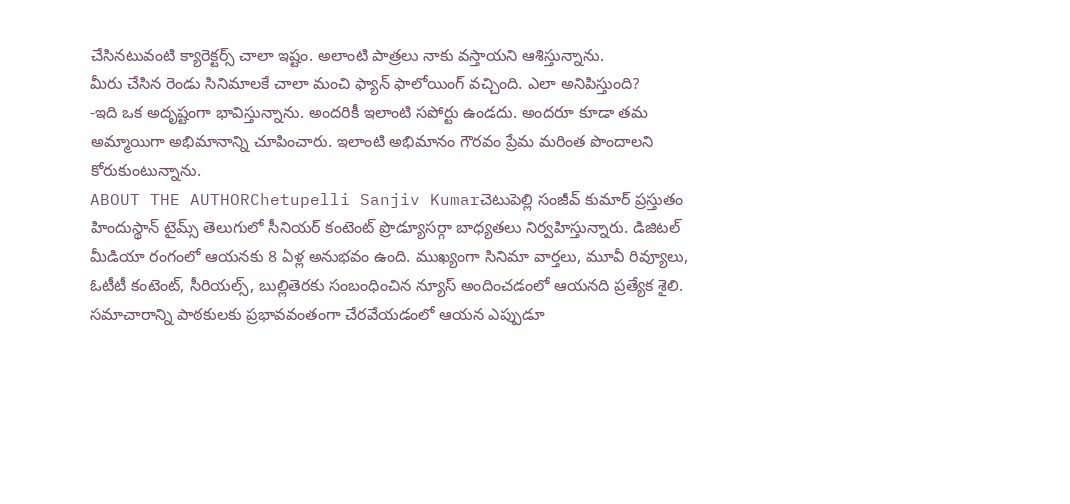చేసినటువంటి క్యారెక్టర్స్ చాలా ఇష్టం. అలాంటి పాత్రలు నాకు వస్తాయని ఆశిస్తున్నాను.
మీరు చేసిన రెండు సినిమాలకే చాలా మంచి ఫ్యాన్ ఫాలోయింగ్ వచ్చింది. ఎలా అనిపిస్తుంది?
-ఇది ఒక అదృష్టంగా భావిస్తున్నాను. అందరికీ ఇలాంటి సపోర్టు ఉండదు. అందరూ కూడా తమ అమ్మాయిగా అభిమానాన్ని చూపించారు. ఇలాంటి అభిమానం గౌరవం ప్రేమ మరింత పొందాలని కోరుకుంటున్నాను.
ABOUT THE AUTHORChetupelli Sanjiv Kumarచెటుపెల్లి సంజీవ్ కుమార్ ప్రస్తుతం హిందుస్థాన్ టైమ్స్ తెలుగులో సీనియర్ కంటెంట్ ప్రొడ్యూసర్గా బాధ్యతలు నిర్వహిస్తున్నారు. డిజిటల్ మీడియా రంగంలో ఆయనకు 8 ఏళ్ల అనుభవం ఉంది. ముఖ్యంగా సినిమా వార్తలు, మూవీ రివ్యూలు, ఓటీటీ కంటెంట్, సీరియల్స్, బుల్లితెరకు సంబంధించిన న్యూస్ అందించడంలో ఆయనది ప్రత్యేక శైలి. సమాచారాన్ని పాఠకులకు ప్రభావవంతంగా చేరవేయడంలో ఆయన ఎప్పుడూ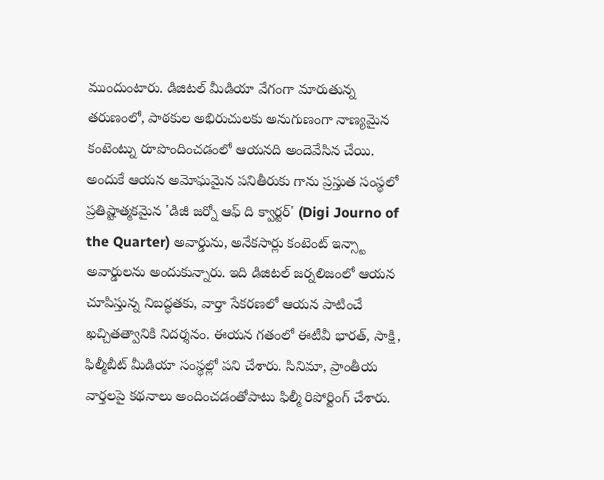ముందుంటారు. డిజిటల్ మీడియా వేగంగా మారుతున్న తరుణంలో, పాఠకుల అభిరుచులకు అనుగుణంగా నాణ్యమైన కంటెంట్ను రూపొందించడంలో ఆయనది అందెవేసిన చేయి. అందుకే ఆయన అమోఘమైన పనితీరుకు గాను ప్రస్తుత సంస్థలో ప్రతిష్టాత్మకమైన 'డిజీ జర్నో ఆఫ్ ది క్వార్టర్' (Digi Journo of the Quarter) అవార్డును, అనేకసార్లు కంటెంట్ ఇన్స్టా అవార్డులను అందుకున్నారు. ఇది డిజిటల్ జర్నలిజంలో ఆయన చూపిస్తున్న నిబద్ధతకు, వార్తా సేకరణలో ఆయన పాటించే ఖచ్చితత్వానికి నిదర్శనం. ఈయన గతంలో ఈటీవీ భారత్, సాక్షి, ఫిల్మీబీట్ మీడియా సంస్థల్లో పని చేశారు. సినిమా, ప్రాంతీయ వార్తలపై కథనాలు అందించడంతోపాటు ఫిల్మీ రిపోర్టింగ్ చేశారు.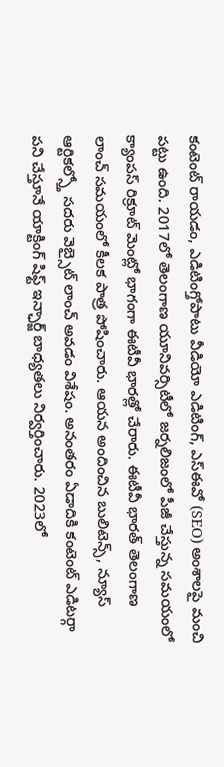కంటెంట్ రాయడం, ఎడిటింగ్తోపాటు వీడియో ఎడిటింగ్, ఎస్ఈవో (SEO) అంశాలపై మంచి పట్టు ఉంది. 2017లో తెలంగాణ యూనివర్సిటీలో జర్నలిజంలో పీజీ చేస్తున్న సమయంలో క్యాంపస్ రిక్రూట్ మెంట్లో భాగంగా ఈటీవీ భారత్లో చేరారు. ఈటీవీ భారత్ తెలంగాణ లాంచ్ సమయంలో కీలక పాత్ర పోషించారు. ఆయన అందించిన బులిటెన్స్, న్యూస్ ఆర్టికల్స్తో సదరు వెబ్సైట్ లాంచ్ అవడం విశేషం. అనంతరం ఏడాదికి కంటెంట్ ఎడిటర్గా పని చేస్తూనే యాక్టింగ్ షిఫ్ట్ ఇన్ఛార్జ్ బాధ్యతలు నిర్వర్తించారు. 2023లో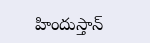హిందుస్తాన్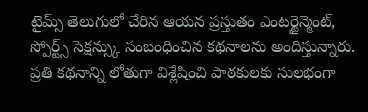టైమ్స్ తెలుగులో చేరిన ఆయన ప్రస్తుతం ఎంటర్టైన్మెంట్, స్పోర్ట్స్ సెక్షన్స్కు సంబంధించిన కథనాలను అందిస్తున్నారు. ప్రతి కథనాన్ని లోతుగా విశ్లేషించి పాఠకులకు సులభంగా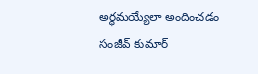అర్థమయ్యేలా అందించడం సంజీవ్ కుమార్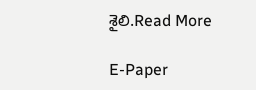శైలి.Read More

E-Paper